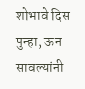शोभावे दिस पुन्हा, ऊन सावल्यांनी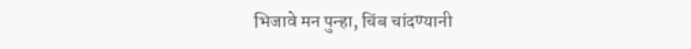भिजावे मन पुन्हा, चिंब चांदण्यानी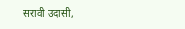सरावी उदासी,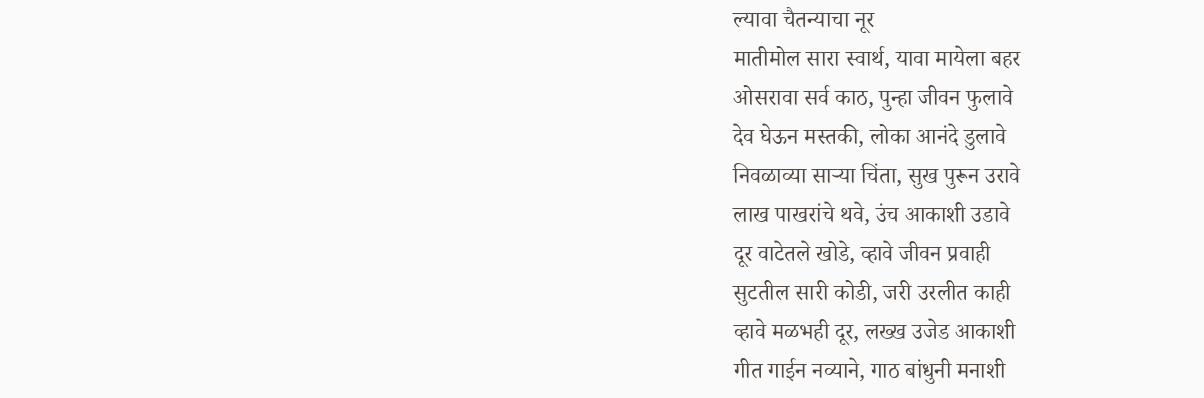ल्यावा चैतन्याचा नूर
मातीमोल सारा स्वार्थ, यावा मायेला बहर
ओसरावा सर्व काठ, पुन्हा जीवन फुलावे
देव घेऊन मस्तकी, लोका आनंदे डुलावे
निवळाव्या साऱ्या चिंता, सुख पुरून उरावे
लाख पाखरांचे थवे, उंच आकाशी उडावे
दूर वाटेतले खोडे, व्हावे जीवन प्रवाही
सुटतील सारी कोडी, जरी उरलीत काही
व्हावे मळभही दूर, लख्ख उजेड आकाशी
गीत गाईन नव्याने, गाठ बांधुनी मनाशी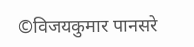©विजयकुमार पानसरे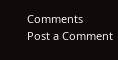Comments
Post a Comment